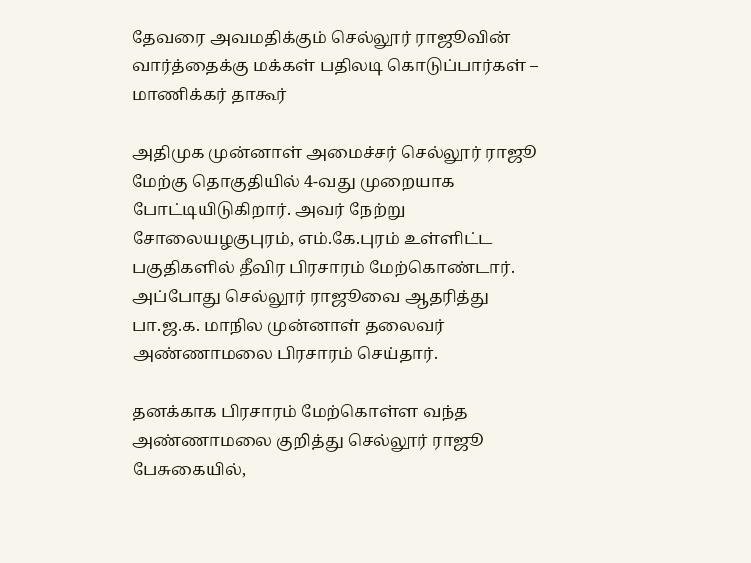தேவரை அவமதிக்கும் செல்லூர் ராஜூவின் வார்த்தைக்கு மக்கள் பதிலடி கொடுப்பார்கள் – மாணிக்கர் தாகூர்

அதிமுக முன்னாள் அமைச்சர் செல்லூர் ராஜூ மேற்கு தொகுதியில் 4-வது முறையாக போட்டியிடுகிறார். அவர் நேற்று சோலையழகுபுரம், எம்.கே.புரம் உள்ளிட்ட பகுதிகளில் தீவிர பிரசாரம் மேற்கொண்டார். அப்போது செல்லூர் ராஜூவை ஆதரித்து பா.ஜ.க. மாநில முன்னாள் தலைவர் அண்ணாமலை பிரசாரம் செய்தார்.

தனக்காக பிரசாரம் மேற்கொள்ள வந்த அண்ணாமலை குறித்து செல்லூர் ராஜூ பேசுகையில்,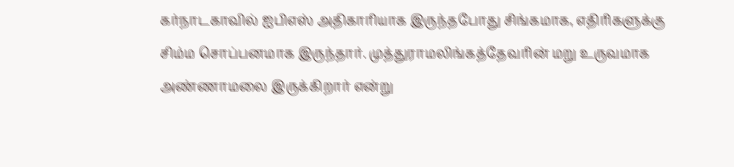கர்நாடகாவில் ஐபிஎஸ் அதிகாரியாக இருந்தபோது சிங்கமாக, எதிரிகளுக்கு சிம்ம சொப்பனமாக இருந்தார். முத்துராமலிங்கத்தேவரின் மறு உருவமாக அண்ணாமலை இருக்கிறார் என்று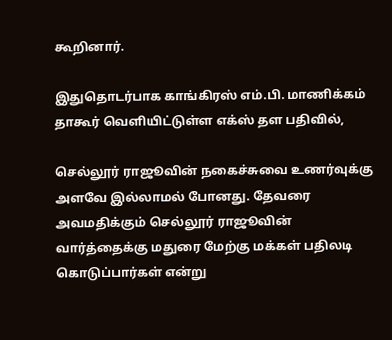கூறினார்.

இதுதொடர்பாக காங்கிரஸ் எம்.பி. மாணிக்கம் தாகூர் வெளியிட்டுள்ள எக்ஸ் தள பதிவில்,

செல்லூர் ராஜூவின் நகைச்சுவை உணர்வுக்கு அளவே இல்லாமல் போனது. தேவரை அவமதிக்கும் செல்லூர் ராஜூவின் வார்த்தைக்கு மதுரை மேற்கு மக்கள் பதிலடி கொடுப்பார்கள் என்று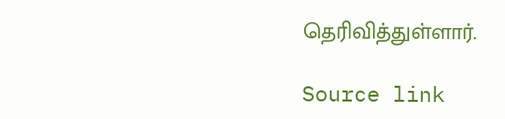தெரிவித்துள்ளார்.

Source link